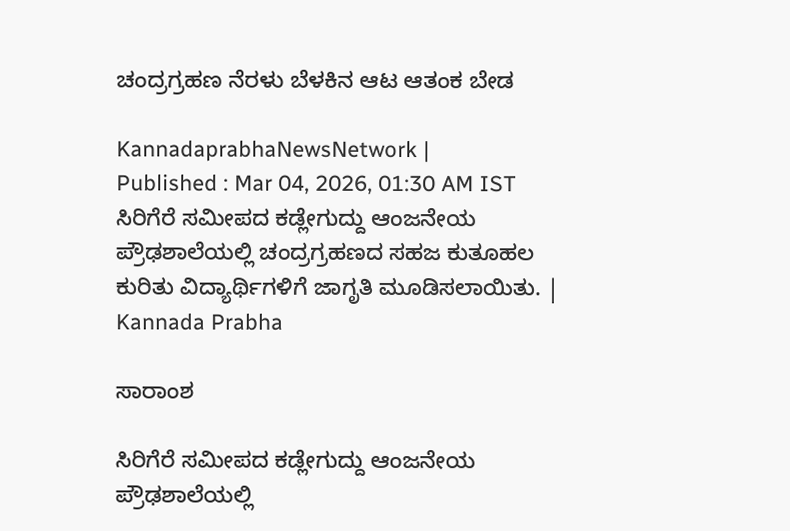ಚಂದ್ರಗ್ರಹಣ ನೆರಳು ಬೆಳಕಿನ ಆಟ ಆತಂಕ ಬೇಡ

KannadaprabhaNewsNetwork |
Published : Mar 04, 2026, 01:30 AM IST
ಸಿರಿಗೆರೆ ಸಮೀಪದ ಕಡ್ಲೇಗುದ್ದು ಆಂಜನೇಯ ಪ್ರೌಢಶಾಲೆಯಲ್ಲಿ ಚಂದ್ರಗ್ರಹಣದ ಸಹಜ ಕುತೂಹಲ ಕುರಿತು ವಿದ್ಯಾರ್ಥಿಗಳಿಗೆ ಜಾಗೃತಿ ಮೂಡಿಸಲಾಯಿತು. | Kannada Prabha

ಸಾರಾಂಶ

ಸಿರಿಗೆರೆ ಸಮೀಪದ ಕಡ್ಲೇಗುದ್ದು ಆಂಜನೇಯ ಪ್ರೌಢಶಾಲೆಯಲ್ಲಿ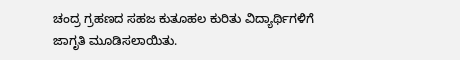ಚಂದ್ರ ಗ್ರಹಣದ ಸಹಜ ಕುತೂಹಲ ಕುರಿತು ವಿದ್ಯಾರ್ಥಿಗಳಿಗೆ ಜಾಗೃತಿ ಮೂಡಿಸಲಾಯಿತು.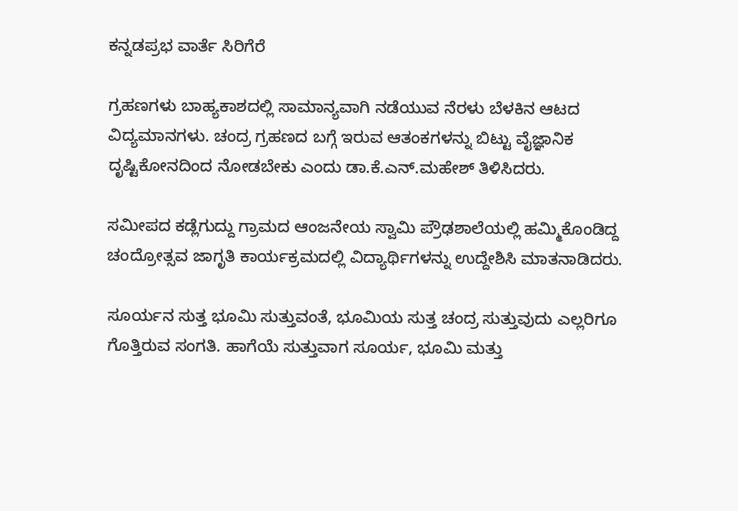ಕನ್ನಡಪ್ರಭ ವಾರ್ತೆ ಸಿರಿಗೆರೆ

ಗ್ರಹಣಗಳು ಬಾಹ್ಯಕಾಶದಲ್ಲಿ ಸಾಮಾನ್ಯವಾಗಿ ನಡೆಯುವ ನೆರಳು ಬೆಳಕಿನ ಆಟದ ವಿದ್ಯಮಾನಗಳು. ಚಂದ್ರ ಗ್ರಹಣದ ಬಗ್ಗೆ ಇರುವ ಆತಂಕಗಳನ್ನು ಬಿಟ್ಟು ವೈಜ್ಞಾನಿಕ ದೃಷ್ಟಿಕೋನದಿಂದ ನೋಡಬೇಕು ಎಂದು ಡಾ.ಕೆ.ಎನ್.ಮಹೇಶ್‌ ತಿಳಿಸಿದರು.

ಸಮೀಪದ ಕಡ್ಲೆಗುದ್ದು ಗ್ರಾಮದ ಆಂಜನೇಯ ಸ್ವಾಮಿ ಪ್ರೌಢಶಾಲೆಯಲ್ಲಿ ಹಮ್ಮಿಕೊಂಡಿದ್ದ ಚಂದ್ರೋತ್ಸವ ಜಾಗೃತಿ ಕಾರ್ಯಕ್ರಮದಲ್ಲಿ ವಿದ್ಯಾರ್ಥಿಗಳನ್ನು ಉದ್ದೇಶಿಸಿ ಮಾತನಾಡಿದರು.

ಸೂರ್ಯನ ಸುತ್ತ ಭೂಮಿ ಸುತ್ತುವಂತೆ, ಭೂಮಿಯ ಸುತ್ತ ಚಂದ್ರ ಸುತ್ತುವುದು ಎಲ್ಲರಿಗೂ ಗೊತ್ತಿರುವ ಸಂಗತಿ. ಹಾಗೆಯೆ ಸುತ್ತುವಾಗ ಸೂರ್ಯ, ಭೂಮಿ ಮತ್ತು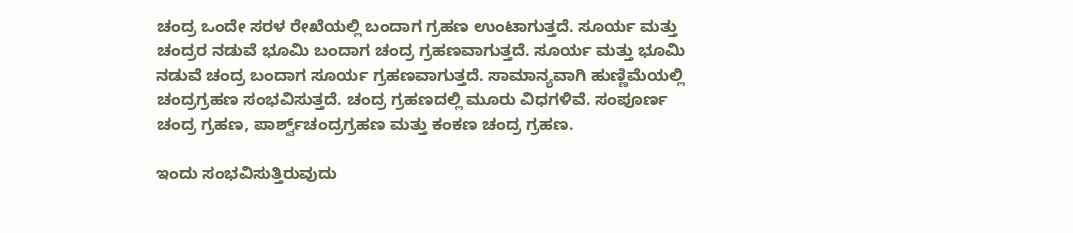ಚಂದ್ರ ಒಂದೇ ಸರಳ ರೇಖೆಯಲ್ಲಿ ಬಂದಾಗ ಗ್ರಹಣ ಉಂಟಾಗುತ್ತದೆ. ಸೂರ್ಯ ಮತ್ತು ಚಂದ್ರರ ನಡುವೆ ಭೂಮಿ ಬಂದಾಗ ಚಂದ್ರ ಗ್ರಹಣವಾಗುತ್ತದೆ. ಸೂರ್ಯ ಮತ್ತು ಭೂಮಿ ನಡುವೆ ಚಂದ್ರ ಬಂದಾಗ ಸೂರ್ಯ ಗ್ರಹಣವಾಗುತ್ತದೆ. ಸಾಮಾನ್ಯವಾಗಿ ಹುಣ್ಣಿಮೆಯಲ್ಲಿ ಚಂದ್ರಗ್ರಹಣ ಸಂಭವಿಸುತ್ತದೆ. ಚಂದ್ರ ಗ್ರಹಣದಲ್ಲಿ ಮೂರು ವಿಧಗಳಿವೆ. ಸಂಪೂರ್ಣ ಚಂದ್ರ ಗ್ರಹಣ, ಪಾರ್ಶ್ವ್‌ಚಂದ್ರಗ್ರಹಣ ಮತ್ತು ಕಂಕಣ ಚಂದ್ರ ಗ್ರಹಣ.

ಇಂದು ಸಂಭವಿಸುತ್ತಿರುವುದು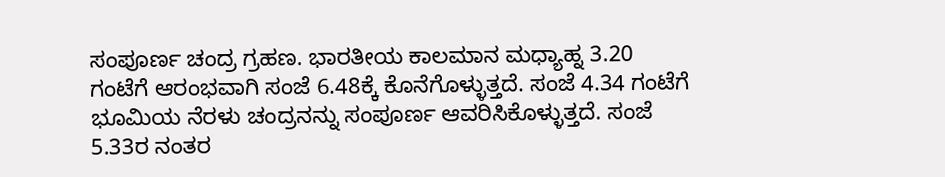ಸಂಪೂರ್ಣ ಚಂದ್ರ ಗ್ರಹಣ. ಭಾರತೀಯ ಕಾಲಮಾನ ಮಧ್ಯಾಹ್ನ 3.20 ಗಂಟೆಗೆ ಆರಂಭವಾಗಿ ಸಂಜೆ 6.48ಕ್ಕೆ ಕೊನೆಗೊಳ್ಳುತ್ತದೆ. ಸಂಜೆ 4.34 ಗಂಟೆಗೆ ಭೂಮಿಯ ನೆರಳು ಚಂದ್ರನನ್ನು ಸಂಪೂರ್ಣ ಆವರಿಸಿಕೊಳ್ಳುತ್ತದೆ. ಸಂಜೆ 5.33ರ ನಂತರ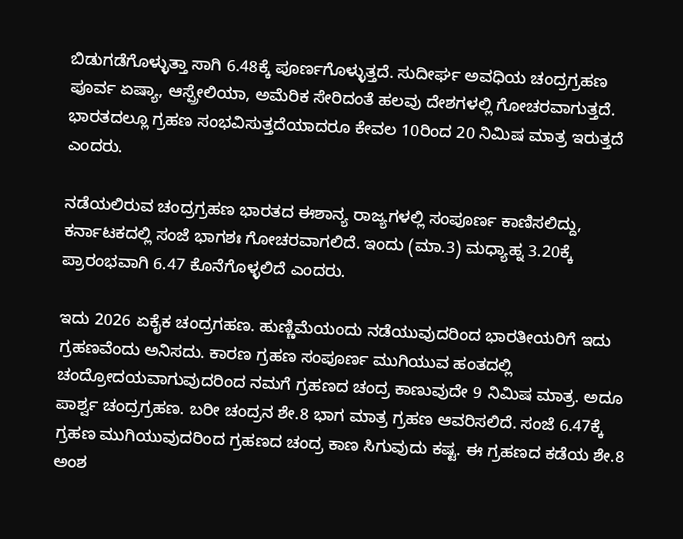ಬಿಡುಗಡೆಗೊಳ್ಳುತ್ತಾ ಸಾಗಿ 6.48ಕ್ಕೆ ಪೂರ್ಣಗೊಳ್ಳುತ್ತದೆ. ಸುದೀರ್ಘ ಅವಧಿಯ ಚಂದ್ರಗ್ರಹಣ ಪೂರ್ವ ಏಷ್ಯಾ, ಆಸ್ಪ್ರೇಲಿಯಾ, ಅಮೆರಿಕ ಸೇರಿದಂತೆ ಹಲವು ದೇಶಗಳಲ್ಲಿ ಗೋಚರವಾಗುತ್ತದೆ. ಭಾರತದಲ್ಲೂ ಗ್ರಹಣ ಸಂಭವಿಸುತ್ತದೆಯಾದರೂ ಕೇವಲ 10ರಿಂದ 20 ನಿಮಿಷ ಮಾತ್ರ ಇರುತ್ತದೆ ಎಂದರು.

ನಡೆಯಲಿರುವ ಚಂದ್ರಗ್ರಹಣ ಭಾರತದ ಈಶಾನ್ಯ ರಾಜ್ಯಗಳಲ್ಲಿ ಸಂಪೂರ್ಣ ಕಾಣಿಸಲಿದ್ದು, ಕರ್ನಾಟಕದಲ್ಲಿ ಸಂಜೆ ಭಾಗಶಃ ಗೋಚರವಾಗಲಿದೆ. ಇಂದು (ಮಾ.3) ಮಧ್ಯಾಹ್ನ 3.20ಕ್ಕೆ ಪ್ರಾರಂಭವಾಗಿ 6.47 ಕೊನೆಗೊಳ್ಳಲಿದೆ ಎಂದರು.

ಇದು 2026 ಏಕೈಕ ಚಂದ್ರಗಹಣ. ಹುಣ್ಣಿಮೆಯಂದು ನಡೆಯುವುದರಿಂದ ಭಾರತೀಯರಿಗೆ ಇದು ಗ್ರಹಣವೆಂದು ಅನಿಸದು. ಕಾರಣ ಗ್ರಹಣ ಸಂಪೂರ್ಣ ಮುಗಿಯುವ ಹಂತದಲ್ಲಿ ಚಂದ್ರೋದಯವಾಗುವುದರಿಂದ ನಮಗೆ ಗ್ರಹಣದ ಚಂದ್ರ ಕಾಣುವುದೇ 9 ನಿಮಿಷ ಮಾತ್ರ. ಅದೂ ಪಾರ್ಶ್ವ ಚಂದ್ರಗ್ರಹಣ. ಬರೀ ಚಂದ್ರನ ಶೇ.8 ಭಾಗ ಮಾತ್ರ ಗ್ರಹಣ ಆವರಿಸಲಿದೆ. ಸಂಜೆ 6.47ಕ್ಕೆ ಗ್ರಹಣ ಮುಗಿಯುವುದರಿಂದ ಗ್ರಹಣದ ಚಂದ್ರ ಕಾಣ ಸಿಗುವುದು ಕಷ್ಟ. ಈ ಗ್ರಹಣದ ಕಡೆಯ ಶೇ.8 ಅಂಶ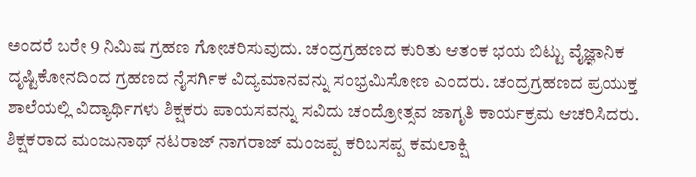ಅಂದರೆ ಬರೇ 9 ನಿಮಿಷ ಗ್ರಹಣ ಗೋಚರಿಸುವುದು. ಚಂದ್ರಗ್ರಹಣದ ಕುರಿತು ಆತಂಕ ಭಯ ಬಿಟ್ಟು ವೈಜ್ಞಾನಿಕ ದೃಷ್ಟಿಕೋನದಿಂದ ಗ್ರಹಣದ ನೈಸರ್ಗಿಕ ವಿದ್ಯಮಾನವನ್ನು ಸಂಭ್ರಮಿಸೋಣ ಎಂದರು. ಚಂದ್ರಗ್ರಹಣದ ಪ್ರಯುಕ್ತ ಶಾಲೆಯಲ್ಲಿ ವಿದ್ಯಾರ್ಥಿಗಳು ಶಿಕ್ಷಕರು ಪಾಯಸವನ್ನು ಸವಿದು ಚಂದ್ರೋತ್ಸವ ಜಾಗೃತಿ ಕಾರ್ಯಕ್ರಮ ಆಚರಿಸಿದರು. ಶಿಕ್ಷಕರಾದ ಮಂಜುನಾಥ್ ನಟರಾಜ್ ನಾಗರಾಜ್ ಮಂಜಪ್ಪ ಕರಿಬಸಪ್ಪ ಕಮಲಾಕ್ಷಿ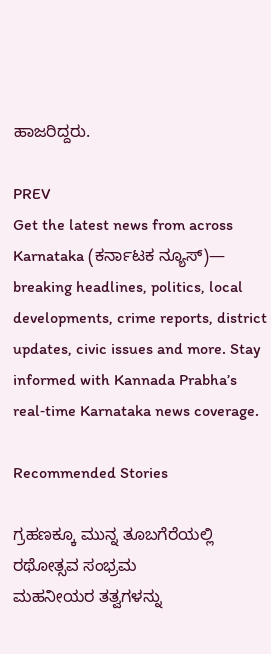ಹಾಜರಿದ್ದರು.

PREV
Get the latest news from across Karnataka (ಕರ್ನಾಟಕ ನ್ಯೂಸ್)— breaking headlines, politics, local developments, crime reports, district updates, civic issues and more. Stay informed with Kannada Prabha’s real‑time Karnataka news coverage.

Recommended Stories

ಗ್ರಹಣಕ್ಕೂ ಮುನ್ನ ತೂಬಗೆರೆಯಲ್ಲಿ ರಥೋತ್ಸವ ಸಂಭ್ರಮ
ಮಹನೀಯರ ತತ್ವಗಳನ್ನು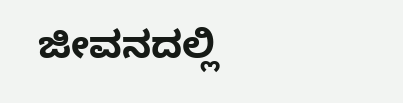ಜೀವನದಲ್ಲಿ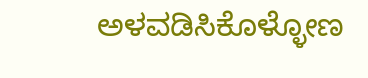ಅಳವಡಿಸಿಕೊಳ್ಳೋಣ